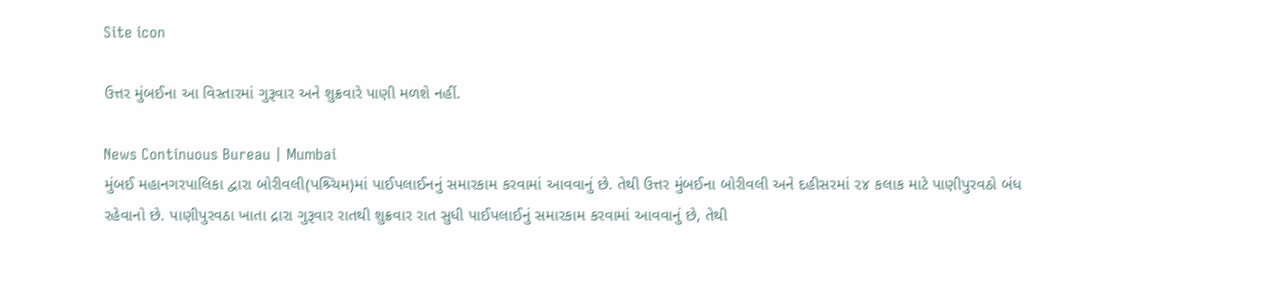Site icon

ઉત્તર મુંબઈના આ વિસ્તારમાં ગુરૂવાર અને શુક્રવારે પાણી મળશે નહીં.

News Continuous Bureau | Mumbai
મુંબઈ મહાનગરપાલિકા દ્વારા બોરીવલી(પશ્ર્ચિમ)માં પાઈપલાઈનનું સમારકામ કરવામાં આવવાનું છે. તેથી ઉત્તર મુંબઈના બોરીવલી અને દહીસરમાં ૨૪ કલાક માટે પાણીપુરવઠો બંધ રહેવાનો છે. પાણીપુરવઠા ખાતા દ્રારા ગુરૂવાર રાતથી શુક્રવાર રાત સુધી પાઈપલાઈનું સમારકામ કરવામાં આવવાનું છે, તેથી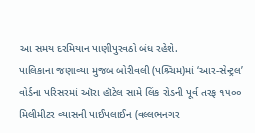આ સમય દરમિયાન પાણીપુરવઠો બંધ રહેશે.
પાલિકાના જણાવ્યા મુજબ બોરીવલી (પશ્ર્ચિમ)માં ‘આર-સેન્ટ્રલ’ વોર્ડના પરિસરમાં ઑરા હૉટેલ સામે લિંક રોડની પૂર્વ તરફ ૧૫૦૦ મિલીમીટર વ્યાસની પાઈપલાઈન (વલ્લભનગર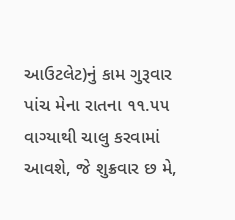આઉટલેટ)નું કામ ગુરૂવાર પાંચ મેના રાતના ૧૧.૫૫ વાગ્યાથી ચાલુ કરવામાં આવશે, જે શુક્રવાર છ મે,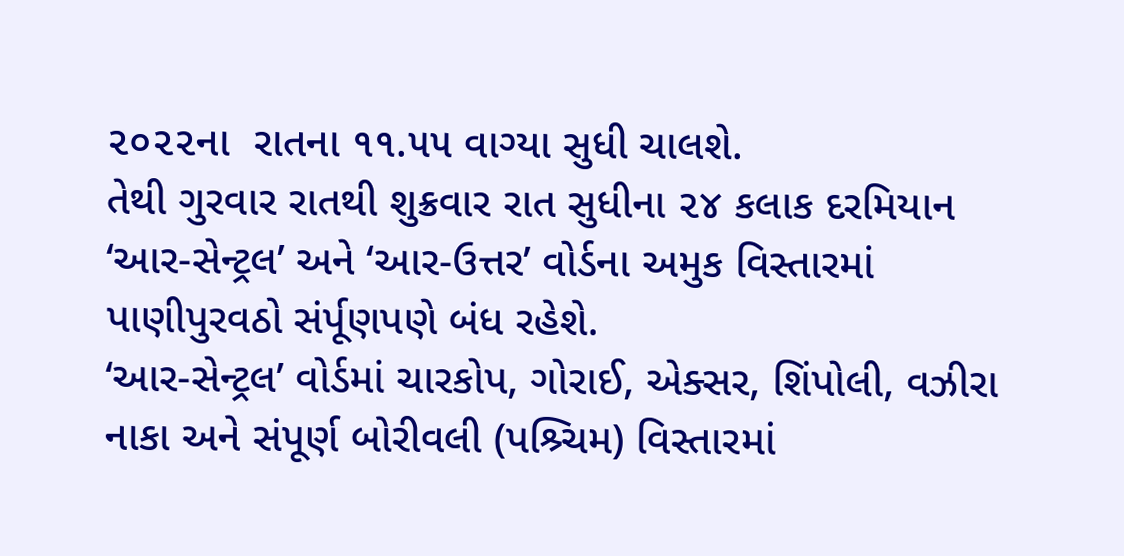૨૦૨૨ના  રાતના ૧૧.૫૫ વાગ્યા સુધી ચાલશે.
તેથી ગુરવાર રાતથી શુક્રવાર રાત સુધીના ૨૪ કલાક દરમિયાન ‘આર-સેન્ટ્રલ’ અને ‘આર-ઉત્તર’ વોર્ડના અમુક વિસ્તારમાં  પાણીપુરવઠો સંર્પૂણપણે બંધ રહેશે.
‘આર-સેન્ટ્રલ’ વોર્ડમાં ચારકોપ, ગોરાઈ, એક્સર, શિંપોલી, વઝીરા નાકા અને સંપૂર્ણ બોરીવલી (પશ્ર્ચિમ) વિસ્તારમાં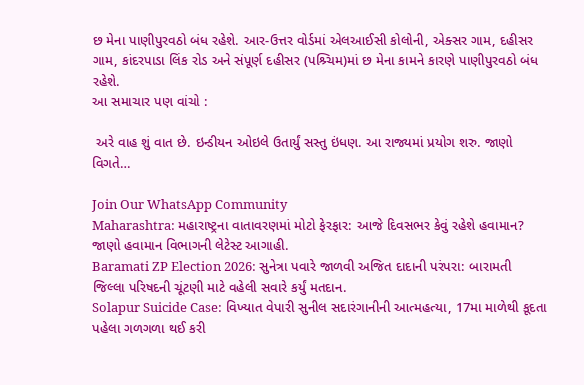છ મેના પાણીપુરવઠો બંધ રહેશે. આર-ઉત્તર વોર્ડમાં એલઆઈસી કોલોની, એક્સર ગામ, દહીસર ગામ, કાંદરપાડા લિંક રોડ અને સંપૂર્ણ દહીસર (પશ્ર્ચિમ)માં છ મેના કામને કારણે પાણીપુરવઠો બંધ રહેશે.
આ સમાચાર પણ વાંચો :

 અરે વાહ શું વાત છે. ઇન્ડીયન ઓઇલે ઉતાર્યું સસ્તુ ઇંધણ. આ રાજ્યમાં પ્રયોગ શરુ. જાણો વિગતે…

Join Our WhatsApp Community
Maharashtra: મહારાષ્ટ્રના વાતાવરણમાં મોટો ફેરફાર: આજે દિવસભર કેવું રહેશે હવામાન? જાણો હવામાન વિભાગની લેટેસ્ટ આગાહી.
Baramati ZP Election 2026: સુનેત્રા પવારે જાળવી અજિત દાદાની પરંપરા: બારામતી જિલ્લા પરિષદની ચૂંટણી માટે વહેલી સવારે કર્યું મતદાન.
Solapur Suicide Case: વિખ્યાત વેપારી સુનીલ સદારંગાનીની આત્મહત્યા, 17મા માળેથી કૂદતા પહેલા ગળગળા થઈ કરી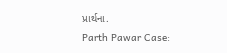પ્રાર્થના.
Parth Pawar Case: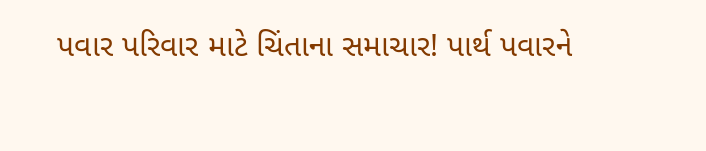પવાર પરિવાર માટે ચિંતાના સમાચાર! પાર્થ પવારને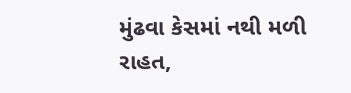મુંઢવા કેસમાં નથી મળી રાહત,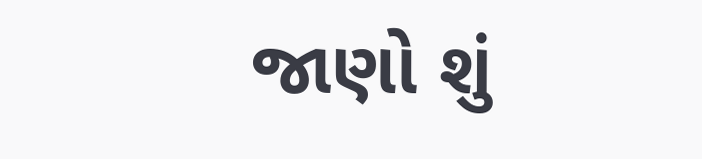જાણો શું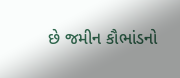છે જમીન કૌભાંડનો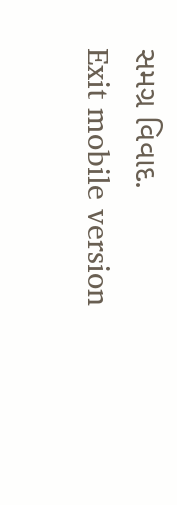સમગ્ર વિવાદ.
Exit mobile version